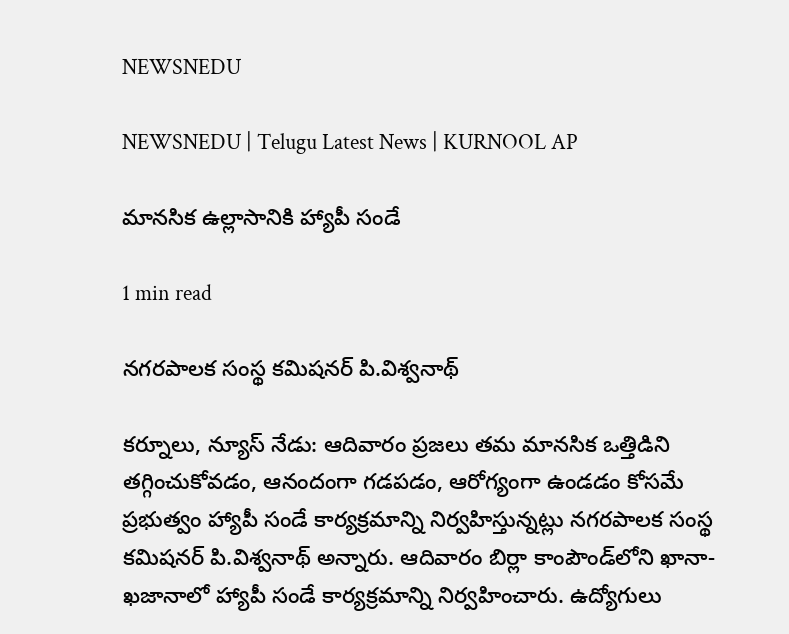NEWSNEDU

NEWSNEDU | Telugu Latest News | KURNOOL AP

మానసిక ఉల్లాసానికి హ్యాపీ సండే

1 min read

నగరపాలక సంస్థ కమిషనర్ పి.విశ్వనాథ్

కర్నూలు, న్యూస్ నేడు: ఆదివారం ప్రజలు తమ మానసిక ఒత్తిడిని తగ్గించుకోవడం, ఆనందంగా గడపడం, ఆరోగ్యంగా ఉండడం కోసమే ప్రభుత్వం హ్యాపీ సండే కార్యక్రమాన్ని నిర్వహిస్తున్నట్లు నగరపాలక సంస్థ కమిషనర్ పి.విశ్వనాథ్ అన్నారు. ఆదివారం బిర్లా కాంపౌండ్‌లోని ఖానా-ఖజానాలో హ్యాపీ సండే కార్యక్రమాన్ని నిర్వహించారు. ఉద్యోగులు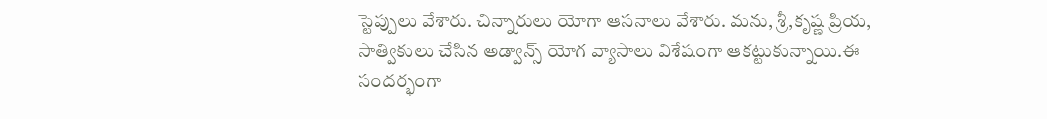స్టెప్పులు వేశారు. చిన్నారులు యోగా ఆసనాలు వేశారు. మను, శ్రీ,కృష్ణ ప్రియ, సాత్వికులు చేసిన అడ్వాన్స్ యోగ వ్యాసాలు విశేషంగా ఆకట్టుకున్నాయి.ఈ సందర్భంగా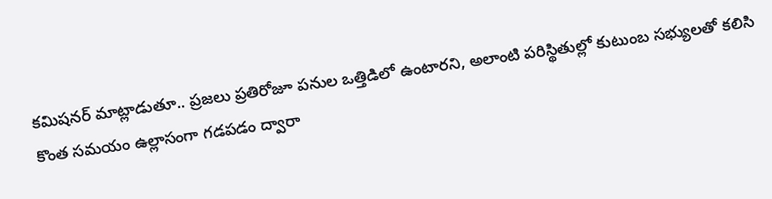కమిషనర్ మాట్లాడుతూ.. ప్రజలు ప్రతిరోజూ పనుల ఒత్తిడిలో ఉంటారని, అలాంటి పరిస్థితుల్లో కుటుంబ సభ్యులతో కలిసి కొంత సమయం ఉల్లాసంగా గడపడం ద్వారా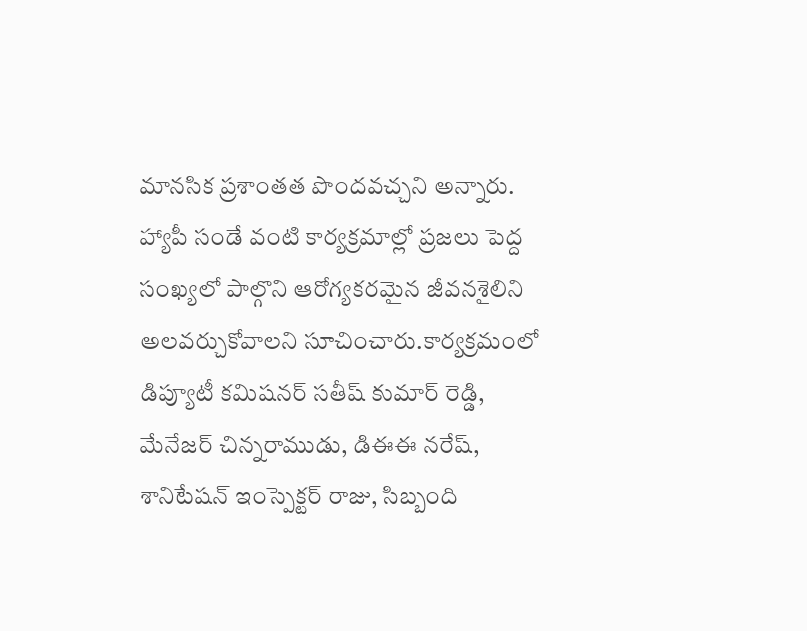మానసిక ప్రశాంతత పొందవచ్చని అన్నారు. హ్యాపీ సండే వంటి కార్యక్రమాల్లో ప్రజలు పెద్ద సంఖ్యలో పాల్గొని ఆరోగ్యకరమైన జీవనశైలిని అలవర్చుకోవాలని సూచించారు.కార్యక్రమంలో డిప్యూటీ కమిషనర్ సతీష్ కుమార్ రెడ్డి, మేనేజర్ చిన్నరాముడు, డిఈఈ నరేష్, శానిటేషన్ ఇంస్పెక్టర్ రాజు, సిబ్బంది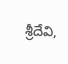శ్రీదేవి,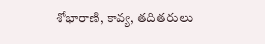శోభారాణి, కావ్య, తదితరులు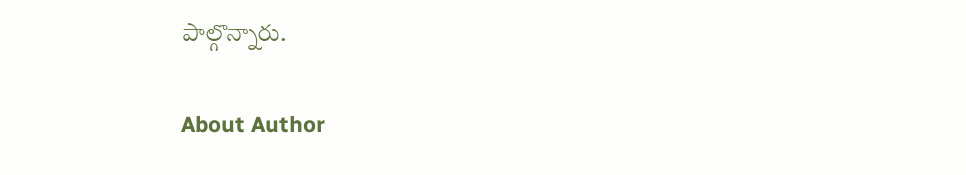పాల్గొన్నారు.

About Author